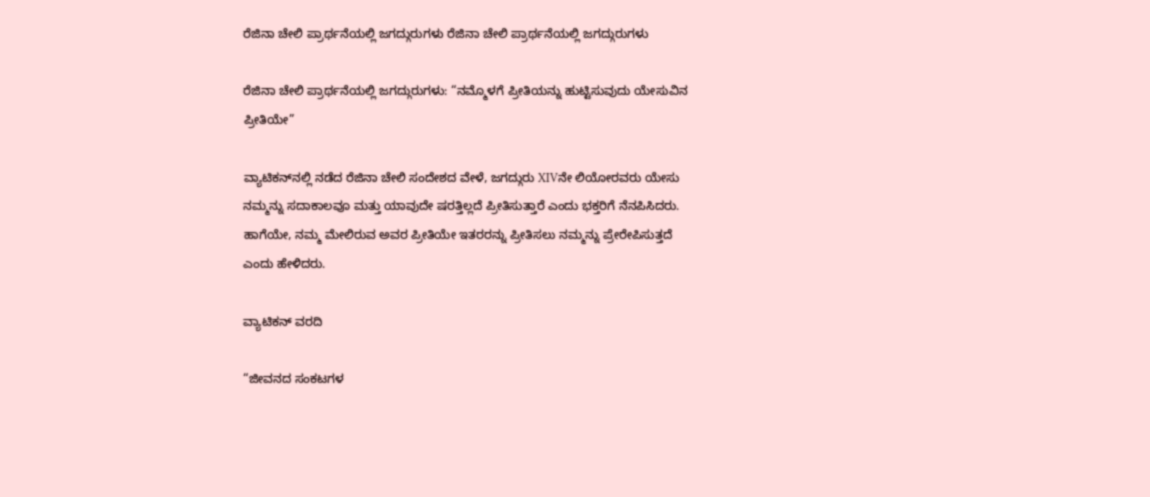ರೆಜಿನಾ ಚೇಲಿ ಪ್ರಾರ್ಥನೆಯಲ್ಲಿ ಜಗದ್ಗುರುಗಳು ರೆಜಿನಾ ಚೇಲಿ ಪ್ರಾರ್ಥನೆಯಲ್ಲಿ ಜಗದ್ಗುರುಗಳು

ರೆಜಿನಾ ಚೇಲಿ ಪ್ರಾರ್ಥನೆಯಲ್ಲಿ ಜಗದ್ಗುರುಗಳು: “ನಮ್ಮೊಳಗೆ ಪ್ರೀತಿಯನ್ನು ಹುಟ್ಟಿಸುವುದು ಯೇಸುವಿನ ಪ್ರೀತಿಯೇ”

ವ್ಯಾಟಿಕನ್‌ನಲ್ಲಿ ನಡೆದ ರೆಜಿನಾ ಚೇಲಿ ಸಂದೇಶದ ವೇಳೆ, ಜಗದ್ಗುರು XIVನೇ ಲಿಯೋರವರು ಯೇಸು ನಮ್ಮನ್ನು ಸದಾಕಾಲವೂ ಮತ್ತು ಯಾವುದೇ ಷರತ್ತಿಲ್ಲದೆ ಪ್ರೀತಿಸುತ್ತಾರೆ ಎಂದು ಭಕ್ತರಿಗೆ ನೆನಪಿಸಿದರು. ಹಾಗೆಯೇ, ನಮ್ಮ ಮೇಲಿರುವ ಅವರ ಪ್ರೀತಿಯೇ ಇತರರನ್ನು ಪ್ರೀತಿಸಲು ನಮ್ಮನ್ನು ಪ್ರೇರೇಪಿಸುತ್ತದೆ ಎಂದು ಹೇಳಿದರು.

ವ್ಯಾಟಿಕನ್ ವರದಿ

“ಜೀವನದ ಸಂಕಟಗಳ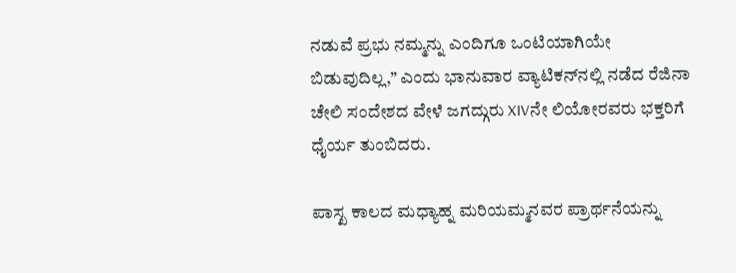ನಡುವೆ ಪ್ರಭು ನಮ್ಮನ್ನು ಎಂದಿಗೂ ಒಂಟಿಯಾಗಿಯೇ ಬಿಡುವುದಿಲ್ಲ,” ಎಂದು ಭಾನುವಾರ ವ್ಯಾಟಿಕನ್‌ನಲ್ಲಿ ನಡೆದ ರೆಜಿನಾ ಚೇಲಿ ಸಂದೇಶದ ವೇಳೆ ಜಗದ್ಗುರು XIVನೇ ಲಿಯೋರವರು ಭಕ್ತರಿಗೆ ಧೈರ್ಯ ತುಂಬಿದರು.

ಪಾಸ್ಖ ಕಾಲದ ಮಧ್ಯಾಹ್ನ ಮರಿಯಮ್ಮನವರ ಪ್ರಾರ್ಥನೆಯನ್ನು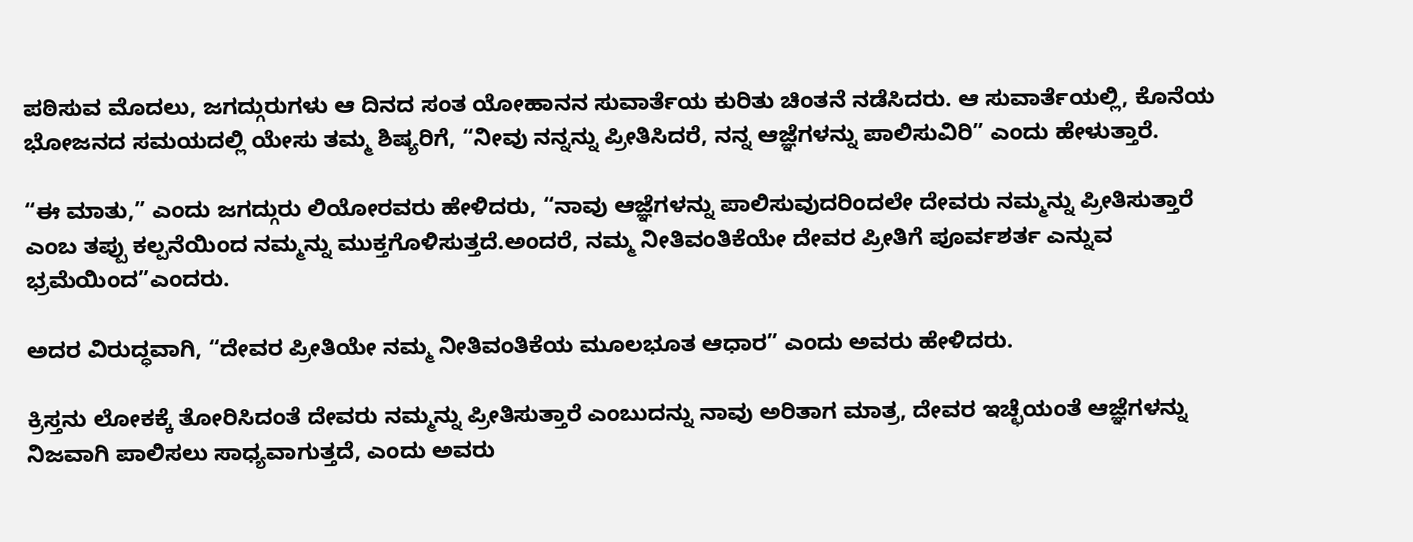ಪಠಿಸುವ ಮೊದಲು, ಜಗದ್ಗುರುಗಳು ಆ ದಿನದ ಸಂತ ಯೋಹಾನನ ಸುವಾರ್ತೆಯ ಕುರಿತು ಚಿಂತನೆ ನಡೆಸಿದರು. ಆ ಸುವಾರ್ತೆಯಲ್ಲಿ, ಕೊನೆಯ ಭೋಜನದ ಸಮಯದಲ್ಲಿ ಯೇಸು ತಮ್ಮ ಶಿಷ್ಯರಿಗೆ, “ನೀವು ನನ್ನನ್ನು ಪ್ರೀತಿಸಿದರೆ, ನನ್ನ ಆಜ್ಞೆಗಳನ್ನು ಪಾಲಿಸುವಿರಿ” ಎಂದು ಹೇಳುತ್ತಾರೆ.

“ಈ ಮಾತು,” ಎಂದು ಜಗದ್ಗುರು ಲಿಯೋರವರು ಹೇಳಿದರು, “ನಾವು ಆಜ್ಞೆಗಳನ್ನು ಪಾಲಿಸುವುದರಿಂದಲೇ ದೇವರು ನಮ್ಮನ್ನು ಪ್ರೀತಿಸುತ್ತಾರೆ ಎಂಬ ತಪ್ಪು ಕಲ್ಪನೆಯಿಂದ ನಮ್ಮನ್ನು ಮುಕ್ತಗೊಳಿಸುತ್ತದೆ.ಅಂದರೆ, ನಮ್ಮ ನೀತಿವಂತಿಕೆಯೇ ದೇವರ ಪ್ರೀತಿಗೆ ಪೂರ್ವಶರ್ತ ಎನ್ನುವ ಭ್ರಮೆಯಿಂದ”ಎಂದರು.

ಅದರ ವಿರುದ್ಧವಾಗಿ, “ದೇವರ ಪ್ರೀತಿಯೇ ನಮ್ಮ ನೀತಿವಂತಿಕೆಯ ಮೂಲಭೂತ ಆಧಾರ” ಎಂದು ಅವರು ಹೇಳಿದರು.

ಕ್ರಿಸ್ತನು ಲೋಕಕ್ಕೆ ತೋರಿಸಿದಂತೆ ದೇವರು ನಮ್ಮನ್ನು ಪ್ರೀತಿಸುತ್ತಾರೆ ಎಂಬುದನ್ನು ನಾವು ಅರಿತಾಗ ಮಾತ್ರ, ದೇವರ ಇಚ್ಛೆಯಂತೆ ಆಜ್ಞೆಗಳನ್ನು ನಿಜವಾಗಿ ಪಾಲಿಸಲು ಸಾಧ್ಯವಾಗುತ್ತದೆ, ಎಂದು ಅವರು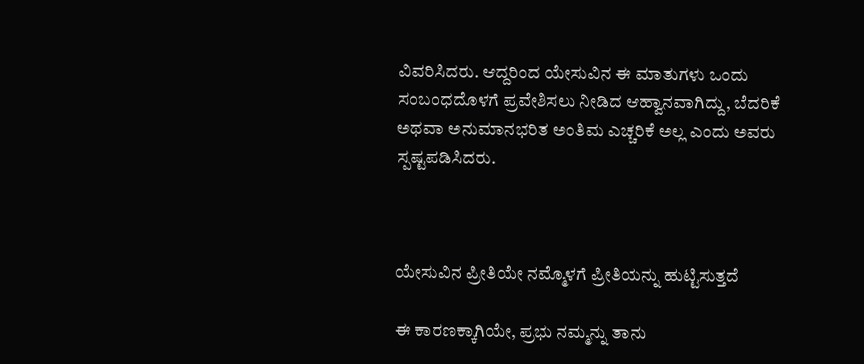ವಿವರಿಸಿದರು. ಆದ್ದರಿಂದ ಯೇಸುವಿನ ಈ ಮಾತುಗಳು ಒಂದು ಸಂಬಂಧದೊಳಗೆ ಪ್ರವೇಶಿಸಲು ನೀಡಿದ ಆಹ್ವಾನವಾಗಿದ್ದು, ಬೆದರಿಕೆ ಅಥವಾ ಅನುಮಾನಭರಿತ ಅಂತಿಮ ಎಚ್ಚರಿಕೆ ಅಲ್ಲ ಎಂದು ಅವರು ಸ್ಪಷ್ಟಪಡಿಸಿದರು.



ಯೇಸುವಿನ ಪ್ರೀತಿಯೇ ನಮ್ಮೊಳಗೆ ಪ್ರೀತಿಯನ್ನು ಹುಟ್ಟಿಸುತ್ತದೆ

ಈ ಕಾರಣಕ್ಕಾಗಿಯೇ, ಪ್ರಭು ನಮ್ಮನ್ನು ತಾನು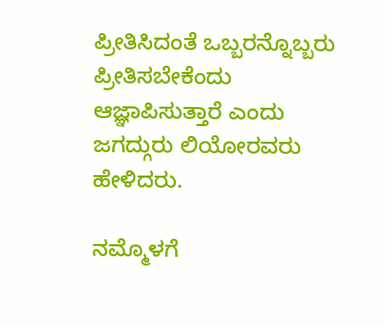ಪ್ರೀತಿಸಿದಂತೆ ಒಬ್ಬರನ್ನೊಬ್ಬರು ಪ್ರೀತಿಸಬೇಕೆಂದು ಆಜ್ಞಾಪಿಸುತ್ತಾರೆ ಎಂದು ಜಗದ್ಗುರು ಲಿಯೋರವರು ಹೇಳಿದರು.

ನಮ್ಮೊಳಗೆ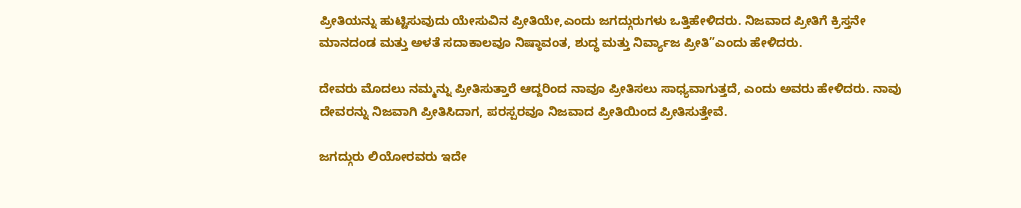ಪ್ರೀತಿಯನ್ನು ಹುಟ್ಟಿಸುವುದು ಯೇಸುವಿನ ಪ್ರೀತಿಯೇ,ಎಂದು ಜಗದ್ಗುರುಗಳು ಒತ್ತಿಹೇಳಿದರು. ನಿಜವಾದ ಪ್ರೀತಿಗೆ ಕ್ರಿಸ್ತನೇ ಮಾನದಂಡ ಮತ್ತು ಅಳತೆ ಸದಾಕಾಲವೂ ನಿಷ್ಠಾವಂತ, ಶುದ್ಧ ಮತ್ತು ನಿರ್ವ್ಯಾಜ ಪ್ರೀತಿ”ಎಂದು ಹೇಳಿದರು.

ದೇವರು ಮೊದಲು ನಮ್ಮನ್ನು ಪ್ರೀತಿಸುತ್ತಾರೆ ಆದ್ದರಿಂದ ನಾವೂ ಪ್ರೀತಿಸಲು ಸಾಧ್ಯವಾಗುತ್ತದೆ, ಎಂದು ಅವರು ಹೇಳಿದರು. ನಾವು ದೇವರನ್ನು ನಿಜವಾಗಿ ಪ್ರೀತಿಸಿದಾಗ, ಪರಸ್ಪರವೂ ನಿಜವಾದ ಪ್ರೀತಿಯಿಂದ ಪ್ರೀತಿಸುತ್ತೇವೆ.

ಜಗದ್ಗುರು ಲಿಯೋರವರು ಇದೇ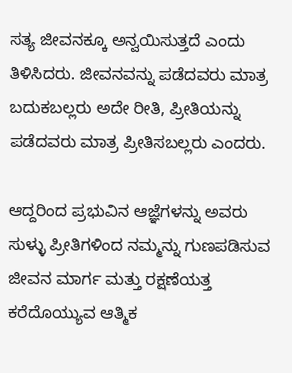ಸತ್ಯ ಜೀವನಕ್ಕೂ ಅನ್ವಯಿಸುತ್ತದೆ ಎಂದು ತಿಳಿಸಿದರು. ಜೀವನವನ್ನು ಪಡೆದವರು ಮಾತ್ರ ಬದುಕಬಲ್ಲರು ಅದೇ ರೀತಿ, ಪ್ರೀತಿಯನ್ನು ಪಡೆದವರು ಮಾತ್ರ ಪ್ರೀತಿಸಬಲ್ಲರು ಎಂದರು.

ಆದ್ದರಿಂದ ಪ್ರಭುವಿನ ಆಜ್ಞೆಗಳನ್ನು ಅವರು ಸುಳ್ಳು ಪ್ರೀತಿಗಳಿಂದ ನಮ್ಮನ್ನು ಗುಣಪಡಿಸುವ ಜೀವನ ಮಾರ್ಗ ಮತ್ತು ರಕ್ಷಣೆಯತ್ತ ಕರೆದೊಯ್ಯುವ ಆತ್ಮಿಕ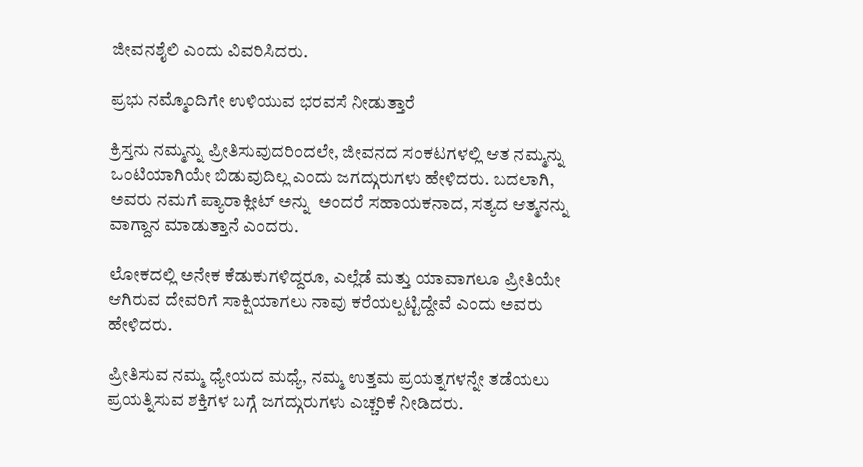ಜೀವನಶೈಲಿ ಎಂದು ವಿವರಿಸಿದರು.

ಪ್ರಭು ನಮ್ಮೊಂದಿಗೇ ಉಳಿಯುವ ಭರವಸೆ ನೀಡುತ್ತಾರೆ

ಕ್ರಿಸ್ತನು ನಮ್ಮನ್ನು ಪ್ರೀತಿಸುವುದರಿಂದಲೇ, ಜೀವನದ ಸಂಕಟಗಳಲ್ಲಿ ಆತ ನಮ್ಮನ್ನು ಒಂಟಿಯಾಗಿಯೇ ಬಿಡುವುದಿಲ್ಲ ಎಂದು ಜಗದ್ಗುರುಗಳು ಹೇಳಿದರು. ಬದಲಾಗಿ, ಅವರು ನಮಗೆ ಪ್ಯಾರಾಕ್ಲೀಟ್ ಅನ್ನು  ಅಂದರೆ ಸಹಾಯಕನಾದ, ಸತ್ಯದ ಆತ್ಮನನ್ನು ವಾಗ್ದಾನ ಮಾಡುತ್ತಾನೆ ಎಂದರು.

ಲೋಕದಲ್ಲಿ ಅನೇಕ ಕೆಡುಕುಗಳಿದ್ದರೂ, ಎಲ್ಲೆಡೆ ಮತ್ತು ಯಾವಾಗಲೂ ಪ್ರೀತಿಯೇ ಆಗಿರುವ ದೇವರಿಗೆ ಸಾಕ್ಷಿಯಾಗಲು ನಾವು ಕರೆಯಲ್ಪಟ್ಟಿದ್ದೇವೆ ಎಂದು ಅವರು ಹೇಳಿದರು.

ಪ್ರೀತಿಸುವ ನಮ್ಮ ಧ್ಯೇಯದ ಮಧ್ಯೆ, ನಮ್ಮ ಉತ್ತಮ ಪ್ರಯತ್ನಗಳನ್ನೇ ತಡೆಯಲು ಪ್ರಯತ್ನಿಸುವ ಶಕ್ತಿಗಳ ಬಗ್ಗೆ ಜಗದ್ಗುರುಗಳು ಎಚ್ಚರಿಕೆ ನೀಡಿದರು.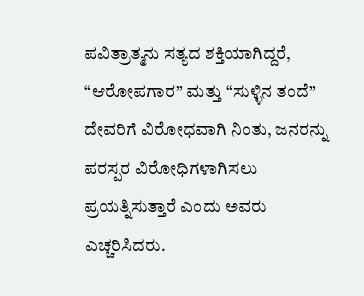ಪವಿತ್ರಾತ್ಮನು ಸತ್ಯದ ಶಕ್ತಿಯಾಗಿದ್ದರೆ, “ಆರೋಪಗಾರ” ಮತ್ತು “ಸುಳ್ಳಿನ ತಂದೆ” ದೇವರಿಗೆ ವಿರೋಧವಾಗಿ ನಿಂತು, ಜನರನ್ನು ಪರಸ್ಪರ ವಿರೋಧಿಗಳಾಗಿಸಲು ಪ್ರಯತ್ನಿಸುತ್ತಾರೆ ಎಂದು ಅವರು ಎಚ್ಚರಿಸಿದರು.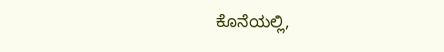ಕೊನೆಯಲ್ಲಿ,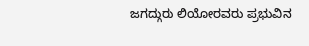ಜಗದ್ಗುರು ಲಿಯೋರವರು ಪ್ರಭುವಿನ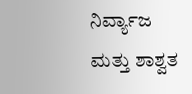ನಿರ್ವ್ಯಾಜ ಮತ್ತು ಶಾಶ್ವತ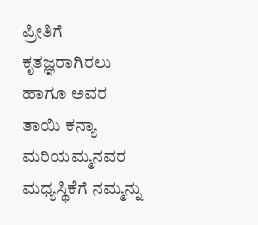ಪ್ರೀತಿಗೆ ಕೃತಜ್ಞರಾಗಿರಲು ಹಾಗೂ ಅವರ ತಾಯಿ ಕನ್ಯಾ ಮರಿಯಮ್ಮನವರ ಮಧ್ಯಸ್ಥಿಕೆಗೆ ನಮ್ಮನ್ನು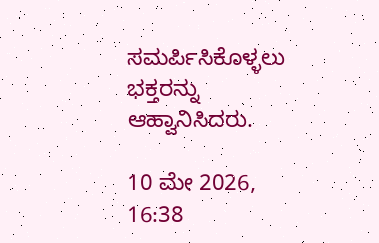ಸಮರ್ಪಿಸಿಕೊಳ್ಳಲು ಭಕ್ತರನ್ನು ಆಹ್ವಾನಿಸಿದರು.

10 ಮೇ 2026, 16:38